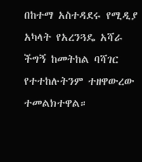በከተማ አስተዳደሩ የሚዲያ አካላት የአረንጓዴ አሻራ ችግኝ ከመትከል ባሻገር የተተከሉትንም ተዘዋውረው ተመልክተዋል።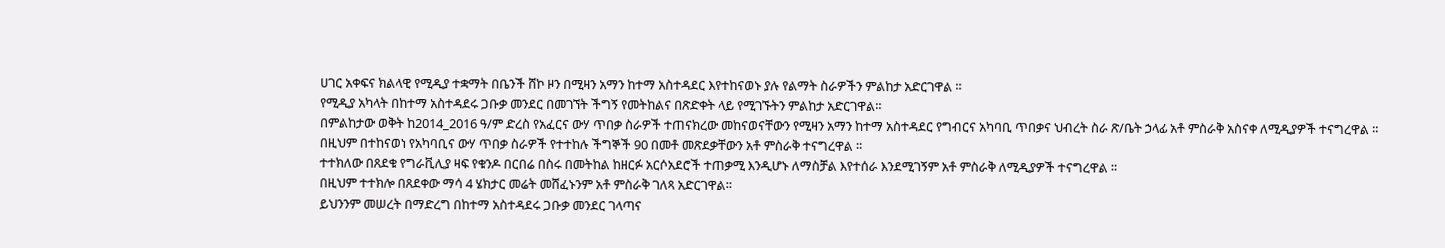ሀገር አቀፍና ክልላዊ የሚዲያ ተቋማት በቤንች ሸኮ ዞን በሚዛን አማን ከተማ አስተዳደር እየተከናወኑ ያሉ የልማት ስራዎችን ምልከታ አድርገዋል ።
የሚዲያ አካላት በከተማ አስተዳደሩ ጋቡቃ መንደር በመገኘት ችግኝ የመትከልና በጽድቀት ላይ የሚገኙትን ምልከታ አድርገዋል።
በምልከታው ወቅት ከ2014_2016 ዓ/ም ድረስ የአፈርና ውሃ ጥበቃ ስራዎች ተጠናክረው መከናወናቸውን የሚዛን አማን ከተማ አስተዳደር የግብርና አካባቢ ጥበቃና ህብረት ስራ ጽ/ቤት ኃላፊ አቶ ምስራቅ አስናቀ ለሚዲያዎች ተናግረዋል ።
በዚህም በተከናወነ የአካባቢና ውሃ ጥበቃ ስራዎች የተተከሉ ችግኞች 90 በመቶ መጽደቃቸውን አቶ ምስራቅ ተናግረዋል ።
ተተክለው በጸደቁ የግራቪሊያ ዛፍ የቁንዶ በርበሬ በስሩ በመትከል ከዘርፉ አርሶአደሮች ተጠቃሚ እንዲሆኑ ለማስቻል እየተሰራ እንደሚገኝም አቶ ምስራቅ ለሚዲያዎች ተናግረዋል ።
በዚህም ተተክሎ በጸደቀው ማሳ 4 ሄክታር መሬት መሸፈኑንም አቶ ምስራቅ ገለጻ አድርገዋል።
ይህንንም መሠረት በማድረግ በከተማ አስተዳደሩ ጋቡቃ መንደር ገላጣና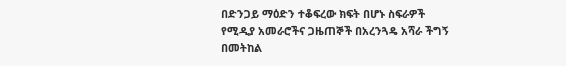በድንጋይ ማዕድን ተቆፍረው ክፍት በሆኑ ስፍራዎች የሚዲያ አመራሮችና ጋዜጠኞች በአረንጓዴ አሻራ ችግኝ በመትከል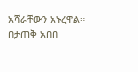አሻራቸውን አኑረዋል።
በታጠቅ አበበ